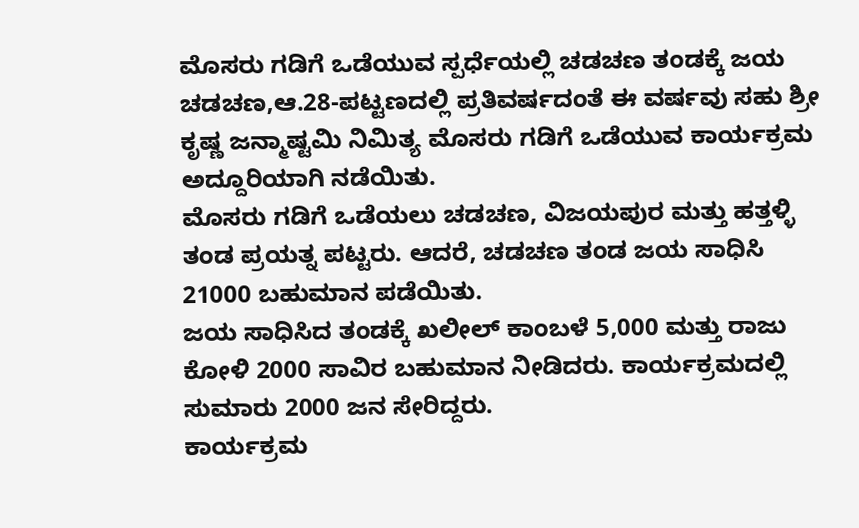ಮೊಸರು ಗಡಿಗೆ ಒಡೆಯುವ ಸ್ಪರ್ಧೆಯಲ್ಲಿ ಚಡಚಣ ತಂಡಕ್ಕೆ ಜಯ
ಚಡಚಣ,ಆ.28-ಪಟ್ಟಣದಲ್ಲಿ ಪ್ರತಿವರ್ಷದಂತೆ ಈ ವರ್ಷವು ಸಹು ಶ್ರೀ ಕೃಷ್ಣ ಜನ್ಮಾಷ್ಟಮಿ ನಿಮಿತ್ಯ ಮೊಸರು ಗಡಿಗೆ ಒಡೆಯುವ ಕಾರ್ಯಕ್ರಮ ಅದ್ದೂರಿಯಾಗಿ ನಡೆಯಿತು.
ಮೊಸರು ಗಡಿಗೆ ಒಡೆಯಲು ಚಡಚಣ, ವಿಜಯಪುರ ಮತ್ತು ಹತ್ತಳ್ಳಿ ತಂಡ ಪ್ರಯತ್ನ ಪಟ್ಟರು. ಆದರೆ, ಚಡಚಣ ತಂಡ ಜಯ ಸಾಧಿಸಿ 21000 ಬಹುಮಾನ ಪಡೆಯಿತು.
ಜಯ ಸಾಧಿಸಿದ ತಂಡಕ್ಕೆ ಖಲೀಲ್ ಕಾಂಬಳೆ 5,000 ಮತ್ತು ರಾಜು ಕೋಳಿ 2000 ಸಾವಿರ ಬಹುಮಾನ ನೀಡಿದರು. ಕಾರ್ಯಕ್ರಮದಲ್ಲಿ ಸುಮಾರು 2000 ಜನ ಸೇರಿದ್ದರು.
ಕಾರ್ಯಕ್ರಮ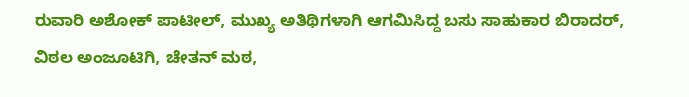ರುವಾರಿ ಅಶೋಕ್ ಪಾಟೀಲ್, ಮುಖ್ಯ ಅತಿಥಿಗಳಾಗಿ ಆಗಮಿಸಿದ್ದ ಬಸು ಸಾಹುಕಾರ ಬಿರಾದರ್, ವಿಠಲ ಅಂಜೂಟಿಗಿ, ಚೇತನ್ ಮಠ,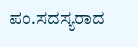ಪಂ.ಸದಸ್ಯರಾದ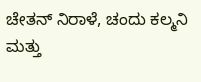ಚೇತನ್ ನಿರಾಳೆ, ಚಂದು ಕಲ್ಮನಿ ಮತ್ತು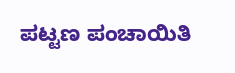ಪಟ್ಟಣ ಪಂಚಾಯಿತಿ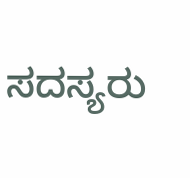ಸದಸ್ಯರು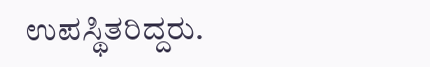ಉಪಸ್ಥಿತರಿದ್ದರು.